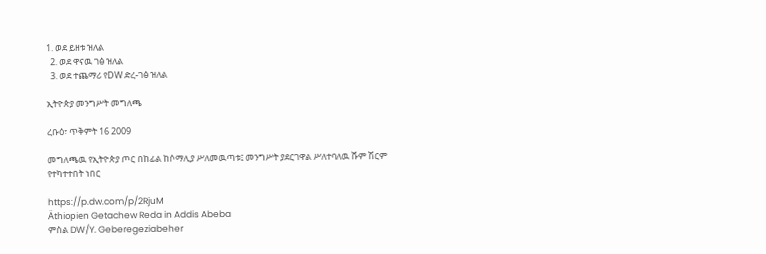1. ወደ ይዘቱ ዝለል
  2. ወደ ዋናዉ ገፅ ዝለል
  3. ወደ ተጨማሪ የDW ድረ-ገፅ ዝለል

ኢትዮጵያ መንግሥት መግለጫ

ረቡዕ፣ ጥቅምት 16 2009

መግለጫዉ የኢትዮጵያ ጦር በከፊል ከሶማሊያ ሥለመዉጣቱ፤ መንግሥት ያደርገዋል ሥለተባለዉ ሹም ሽርም የተካተተበት ነበር

https://p.dw.com/p/2RjuM
Äthiopien Getachew Reda in Addis Abeba
ምስል DW/Y. Geberegeziabeher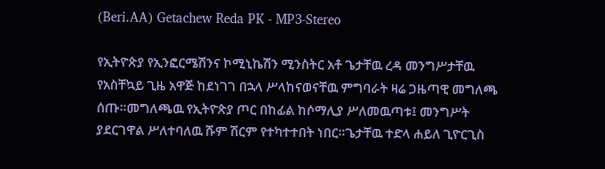(Beri.AA) Getachew Reda PK - MP3-Stereo

የኢትዮጵያ የኢንፎርሜሽንና ኮሚኒኬሽን ሚንስትር አቶ ጌታቸዉ ረዳ መንግሥታቸዉ የአስቸኳይ ጊዜ አዋጅ ከደነገገ በኋላ ሥላከናወናቸዉ ምግባራት ዛሬ ጋዜጣዊ መግለጫ ሰጡ።መግለጫዉ የኢትዮጵያ ጦር በከፊል ከሶማሊያ ሥለመዉጣቱ፤ መንግሥት ያደርገዋል ሥለተባለዉ ሹም ሽርም የተካተተበት ነበር።ጌታቸዉ ተድላ ሐይለ ጊዮርጊስ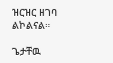ዝርዝር ዘገባ ልኮልናል።

ጌታቸዉ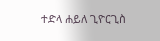ተድላ ሐይለ ጊዮርጊስ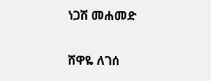ነጋሽ መሐመድ

ሸዋዬ ለገሰ